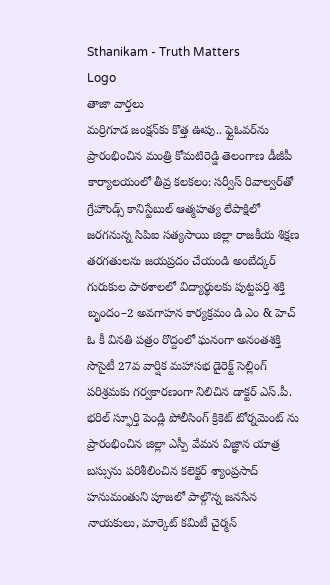Sthanikam - Truth Matters
Logo
తాజా వార్తలు
మర్రిగూడ జంక్షన్‌కు కొత్త ఊపు.. ఫ్లైఓవర్‌ను ప్రారంభించిన మంత్రి కోమటిరెడ్డి తెలంగాణ డీజీపీ కార్యాలయంలో తీవ్ర కలకలం: సర్వీస్ రివాల్వర్‌తో గ్రేహౌండ్స్ కానిస్టేబుల్ ఆత్మహత్య లేపాక్షిలో జరగనున్న సిపిఐ సత్యసాయి జిల్లా రాజకీయ శిక్షణ తరగతులను జయప్రదం చేయండి అంబేద్కర్ గురుకుల పాఠశాలలో విద్యార్థులకు పుట్టపర్తి శక్తి బృందం–2 అవగాహన కార్యక్రమం డి ఎం & హెచ్ ఓ కీ వినతి పత్రం రొద్దంలో ఘనంగా అనంతశక్తి సొసైటీ 27వ వార్షిక మహాసభ డైరెక్ట్ సెల్లింగ్ పరిశ్రమకు గర్వకారణంగా నిలిచిన డాక్టర్ ఎస్.పీ. భరిల్ స్ఫూర్తి పెండ్లి పోలీసింగ్ క్రికెట్ టోర్నమెంట్ ను ప్రారంభించిన జిల్లా ఎస్పీ వేమన విజ్ఞాన యాత్ర బస్సును పరిశీలించిన కలెక్టర్ శ్యాంప్రసాద్ హనుమంతుని పూజలో పాల్గొన్న జనసేన నాయకులు, మార్కెట్ కమిటీ చైర్మన్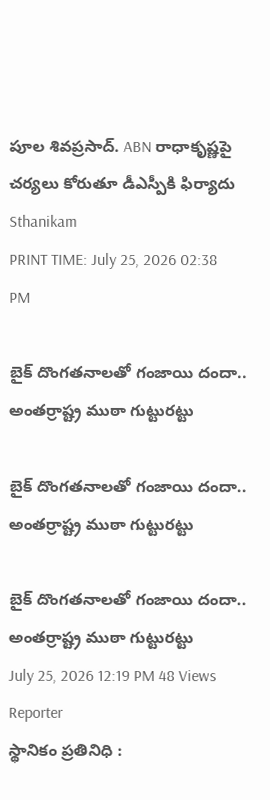పూల శివప్రసాద్. ABN రాధాకృష్ణపై చర్యలు కోరుతూ డీఎస్పీకి ఫిర్యాదు
Sthanikam
PRINT TIME: July 25, 2026 02:38 PM

బైక్ దొంగతనాలతో గంజాయి దందా.. అంతర్రాష్ట్ర ముఠా గుట్టురట్టు

బైక్ దొంగతనాలతో గంజాయి దందా.. అంతర్రాష్ట్ర ముఠా గుట్టురట్టు

బైక్ దొంగతనాలతో గంజాయి దందా.. అంతర్రాష్ట్ర ముఠా గుట్టురట్టు
July 25, 2026 12:19 PM 48 Views
Reporter
స్థానికం ప్రతినిధి :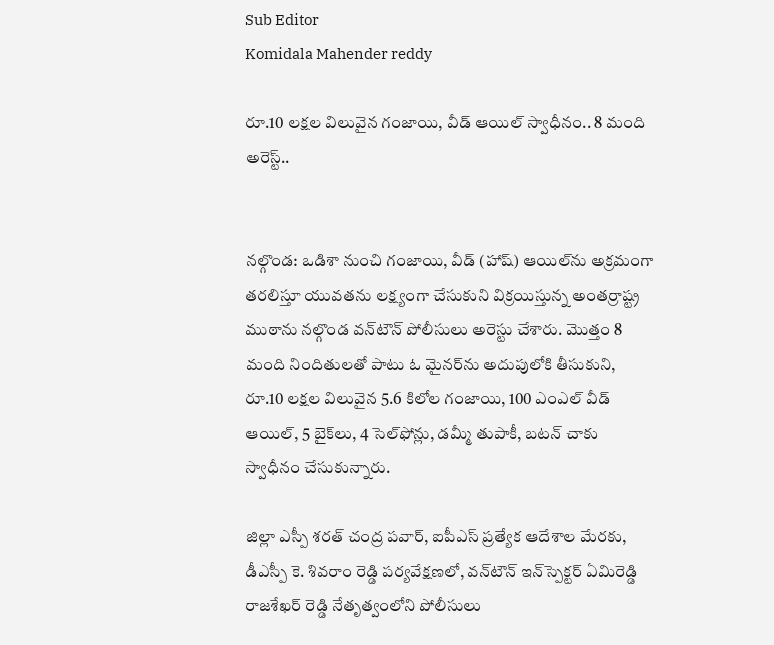Sub Editor
Komidala Mahender reddy

రూ.10 లక్షల విలువైన గంజాయి, వీడ్ ఆయిల్ స్వాధీనం.. 8 మంది అరెస్ట్..


నల్గొండ: ఒడిశా నుంచి గంజాయి, వీడ్ (హాష్) ఆయిల్‌ను అక్రమంగా తరలిస్తూ యువతను లక్ష్యంగా చేసుకుని విక్రయిస్తున్న అంతర్రాష్ట్ర ముఠాను నల్గొండ వన్‌టౌన్ పోలీసులు అరెస్టు చేశారు. మొత్తం 8 మంది నిందితులతో పాటు ఓ మైనర్‌ను అదుపులోకి తీసుకుని, రూ.10 లక్షల విలువైన 5.6 కిలోల గంజాయి, 100 ఎంఎల్ వీడ్ ఆయిల్, 5 బైక్‌లు, 4 సెల్‌ఫోన్లు, డమ్మీ తుపాకీ, బటన్ చాకు స్వాధీనం చేసుకున్నారు.

జిల్లా ఎస్పీ శరత్ చంద్ర పవార్, ఐపీఎస్ ప్రత్యేక ఆదేశాల మేరకు, డీఎస్పీ కె. శివరాం రెడ్డి పర్యవేక్షణలో, వన్‌టౌన్ ఇన్‌స్పెక్టర్ ఏమిరెడ్డి రాజశేఖర్ రెడ్డి నేతృత్వంలోని పోలీసులు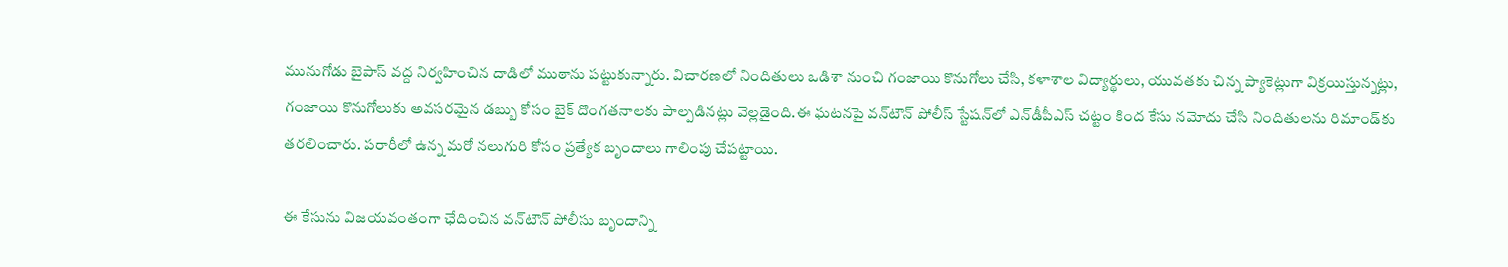మునుగోడు బైపాస్ వద్ద నిర్వహించిన దాడిలో ముఠాను పట్టుకున్నారు. విచారణలో నిందితులు ఒడిశా నుంచి గంజాయి కొనుగోలు చేసి, కళాశాల విద్యార్థులు, యువతకు చిన్న ప్యాకెట్లుగా విక్రయిస్తున్నట్లు, గంజాయి కొనుగోలుకు అవసరమైన డబ్బు కోసం బైక్ దొంగతనాలకు పాల్పడినట్లు వెల్లడైంది.ఈ ఘటనపై వన్‌టౌన్ పోలీస్ స్టేషన్‌లో ఎన్‌డీపీఎస్ చట్టం కింద కేసు నమోదు చేసి నిందితులను రిమాండ్‌కు తరలించారు. పరారీలో ఉన్న మరో నలుగురి కోసం ప్రత్యేక బృందాలు గాలింపు చేపట్టాయి.

ఈ కేసును విజయవంతంగా ఛేదించిన వన్‌టౌన్ పోలీసు బృందాన్ని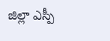జిల్లా ఎస్పీ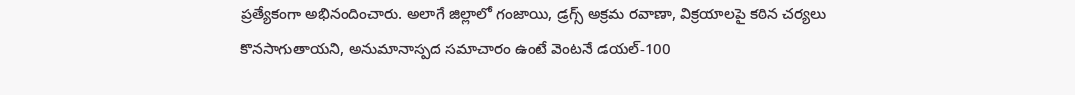ప్రత్యేకంగా అభినందించారు. అలాగే జిల్లాలో గంజాయి, డ్రగ్స్ అక్రమ రవాణా, విక్రయాలపై కఠిన చర్యలు కొనసాగుతాయని, అనుమానాస్పద సమాచారం ఉంటే వెంటనే డయల్-100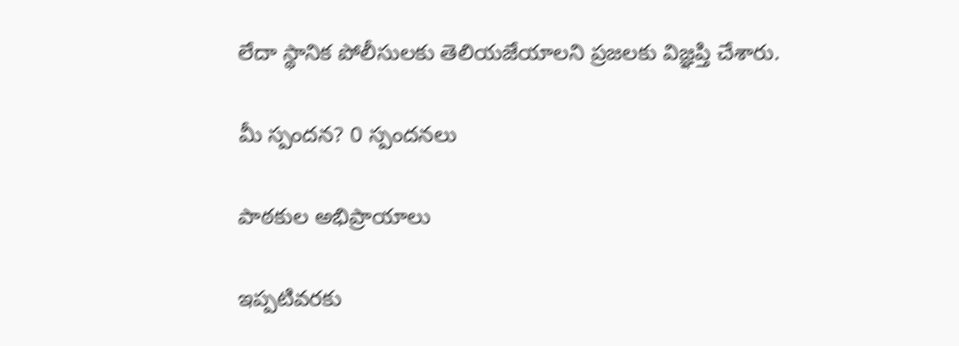లేదా స్థానిక పోలీసులకు తెలియజేయాలని ప్రజలకు విజ్ఞప్తి చేశారు.

మీ స్పందన? 0 స్పందనలు

పాఠకుల అభిప్రాయాలు

ఇప్పటివరకు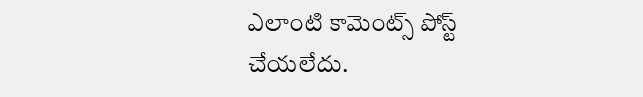ఎలాంటి కామెంట్స్ పోస్ట్ చేయలేదు.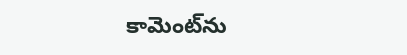కామెంట్‌ను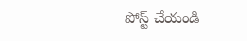పోస్ట్ చేయండి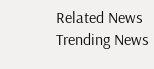Related News
Trending News